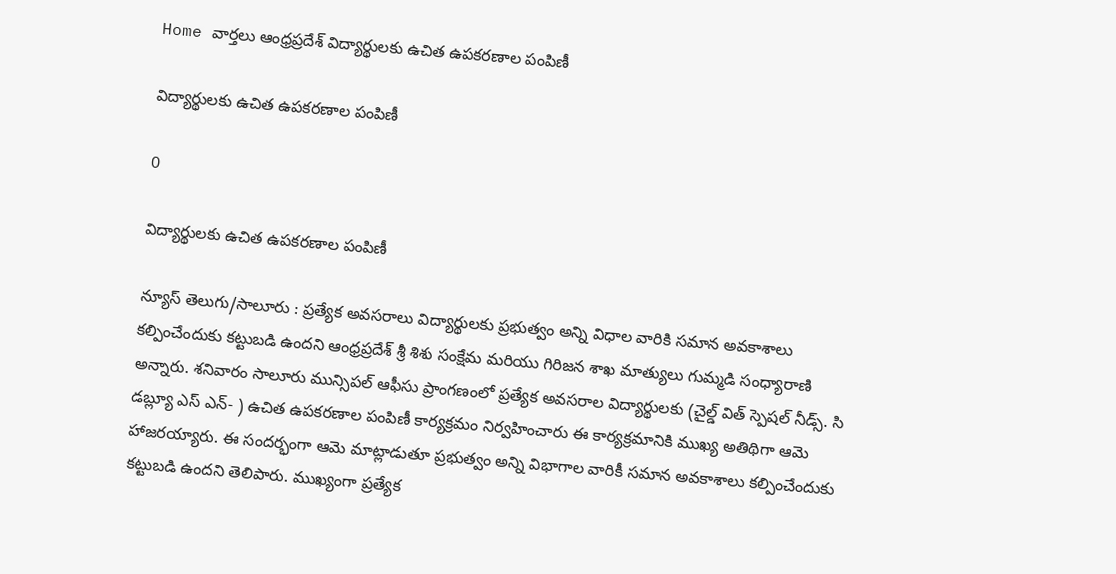Home వార్తలు ఆంధ్రప్రదేశ్‌ విద్యార్థులకు ఉచిత ఉపకరణాల పంపిణీ

విద్యార్థులకు ఉచిత ఉపకరణాల పంపిణీ

0

విద్యార్థులకు ఉచిత ఉపకరణాల పంపిణీ

న్యూస్ తెలుగు/సాలూరు : ప్రత్యేక అవసరాలు విద్యార్థులకు ప్రభుత్వం అన్ని విధాల వారికి సమాన అవకాశాలు కల్పించేందుకు కట్టుబడి ఉందని ఆంధ్రప్రదేశ్ శ్రీ శిశు సంక్షేమ మరియు గిరిజన శాఖ మాత్యులు గుమ్మడి సంధ్యారాణి అన్నారు. శనివారం సాలూరు మున్సిపల్ ఆఫీసు ప్రాంగణంలో ప్రత్యేక అవసరాల విద్యార్థులకు (చైల్డ్ విత్ స్పెషల్ నీడ్స్. సి డబ్ల్యూ ఎస్ ఎన్- ) ఉచిత ఉపకరణాల పంపిణీ కార్యక్రమం నిర్వహించారు ఈ కార్యక్రమానికి ముఖ్య అతిథిగా ఆమె హాజరయ్యారు. ఈ సందర్భంగా ఆమె మాట్లాడుతూ ప్రభుత్వం అన్ని విభాగాల వారికీ సమాన అవకాశాలు కల్పించేందుకు కట్టుబడి ఉందని తెలిపారు. ముఖ్యంగా ప్రత్యేక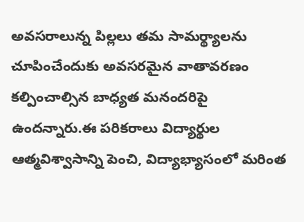అవసరాలున్న పిల్లలు తమ సామర్థ్యాలను చూపించేందుకు అవసరమైన వాతావరణం కల్పించాల్సిన బాధ్యత మనందరిపై ఉందన్నారు.ఈ పరికరాలు విద్యార్థుల ఆత్మవిశ్వాసాన్ని పెంచి, విద్యాభ్యాసంలో మరింత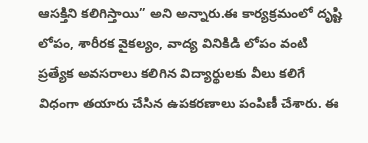ఆసక్తిని కలిగిస్తాయి” అని అన్నారు.ఈ కార్యక్రమంలో దృష్టి లోపం, శారీరక వైకల్యం, వాద్య వినికిడి లోపం వంటి ప్రత్యేక అవసరాలు కలిగిన విద్యార్థులకు వీలు కలిగే విధంగా తయారు చేసిన ఉపకరణాలు పంపిణీ చేశారు. ఈ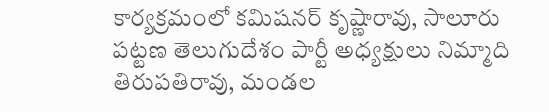కార్యక్రమంలో కమిషనర్ కృష్ణారావు, సాలూరు పట్టణ తెలుగుదేశం పార్టీ అధ్యక్షులు నిమ్మాది తిరుపతిరావు, మండల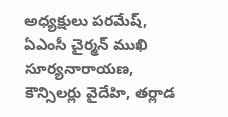అధ్యక్షులు పరమేష్, ఏఎంసీ చైర్మన్ ముఖి సూర్యనారాయణ, కౌన్సిలర్లు వైదేహి, తర్లాడ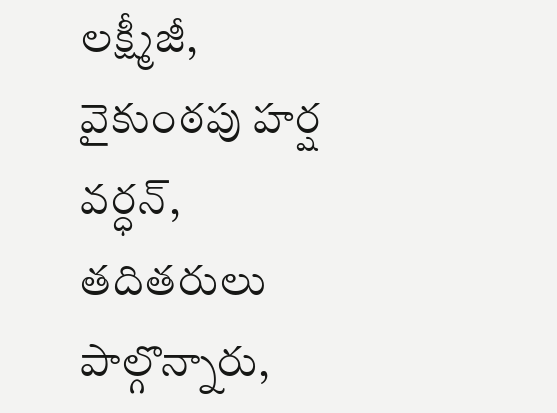లక్ష్మీజీ, వైకుంఠపు హర్ష వర్ధన్, తదితరులు పాల్గొన్నారు,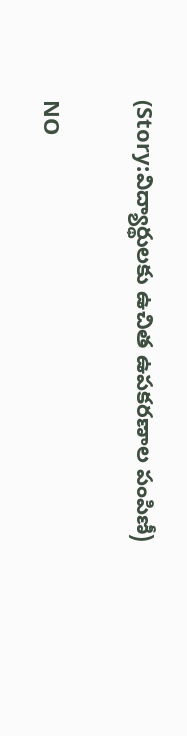(Story:విద్యార్థులకు ఉచిత ఉపకరణాల పంపిణీ)

NO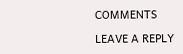COMMENTS

LEAVE A REPLY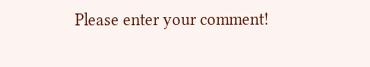Please enter your comment!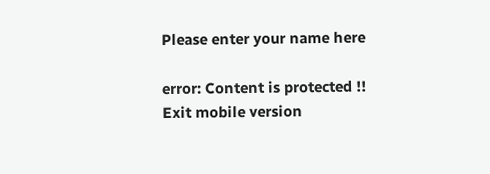Please enter your name here

error: Content is protected !!
Exit mobile version